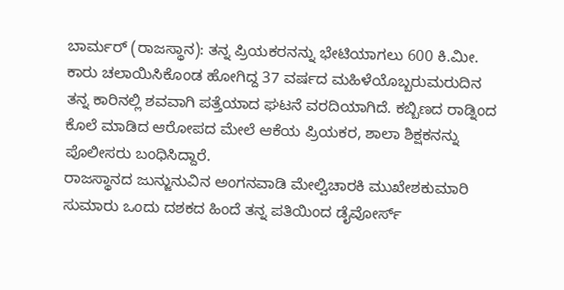ಬಾರ್ಮರ್ (ರಾಜಸ್ಥಾನ): ತನ್ನ ಪ್ರಿಯಕರನನ್ನು ಭೇಟಿಯಾಗಲು 600 ಕಿ.ಮೀ. ಕಾರು ಚಲಾಯಿಸಿಕೊಂಡ ಹೋಗಿದ್ದ 37 ವರ್ಷದ ಮಹಿಳೆಯೊಬ್ಬರುಮರುದಿನ ತನ್ನ ಕಾರಿನಲ್ಲಿ ಶವವಾಗಿ ಪತ್ತೆಯಾದ ಘಟನೆ ವರದಿಯಾಗಿದೆ. ಕಬ್ಬಿಣದ ರಾಡ್ನಿಂದ ಕೊಲೆ ಮಾಡಿದ ಆರೋಪದ ಮೇಲೆ ಆಕೆಯ ಪ್ರಿಯಕರ, ಶಾಲಾ ಶಿಕ್ಷಕನನ್ನು ಪೊಲೀಸರು ಬಂಧಿಸಿದ್ದಾರೆ.
ರಾಜಸ್ಥಾನದ ಜುನ್ಜುನುವಿನ ಅಂಗನವಾಡಿ ಮೇಲ್ವಿಚಾರಕಿ ಮುಖೇಶಕುಮಾರಿ ಸುಮಾರು ಒಂದು ದಶಕದ ಹಿಂದೆ ತನ್ನ ಪತಿಯಿಂದ ಡೈವೋರ್ಸ್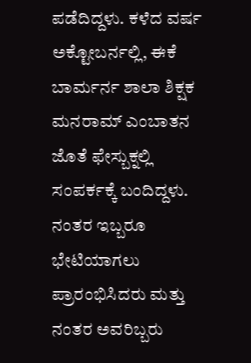ಪಡೆದಿದ್ದಳು. ಕಳೆದ ವರ್ಷ ಅಕ್ಟೋಬರ್ನಲ್ಲಿ, ಈಕೆ ಬಾರ್ಮರ್ನ ಶಾಲಾ ಶಿಕ್ಷಕ ಮನರಾಮ್ ಎಂಬಾತನ ಜೊತೆ ಫೇಸ್ಬುಕ್ನಲ್ಲಿ ಸಂಪರ್ಕಕ್ಕೆ ಬಂದಿದ್ದಳು. ನಂತರ ಇಬ್ಬರೂ ಭೇಟಿಯಾಗಲು ಪ್ರಾರಂಭಿಸಿದರು ಮತ್ತು ನಂತರ ಅವರಿಬ್ಬರು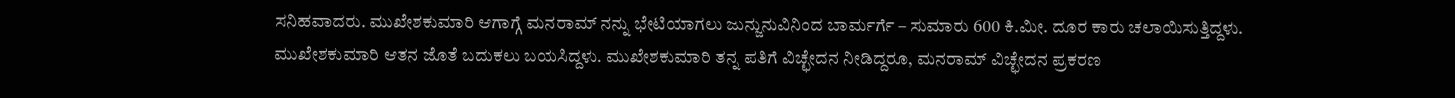ಸನಿಹವಾದರು. ಮುಖೇಶಕುಮಾರಿ ಆಗಾಗ್ಗೆ ಮನರಾಮ್ ನನ್ನು ಭೇಟಿಯಾಗಲು ಜುನ್ಜುನುವಿನಿಂದ ಬಾರ್ಮರ್ಗೆ – ಸುಮಾರು 600 ಕಿ.ಮೀ. ದೂರ ಕಾರು ಚಲಾಯಿಸುತ್ತಿದ್ದಳು.
ಮುಖೇಶಕುಮಾರಿ ಆತನ ಜೊತೆ ಬದುಕಲು ಬಯಸಿದ್ದಳು. ಮುಖೇಶಕುಮಾರಿ ತನ್ನ ಪತಿಗೆ ವಿಚ್ಛೇದನ ನೀಡಿದ್ದರೂ, ಮನರಾಮ್ ವಿಚ್ಛೇದನ ಪ್ರಕರಣ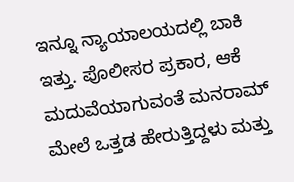ಇನ್ನೂ ನ್ಯಾಯಾಲಯದಲ್ಲಿ ಬಾಕಿ ಇತ್ತು. ಪೊಲೀಸರ ಪ್ರಕಾರ, ಆಕೆ ಮದುವೆಯಾಗುವಂತೆ ಮನರಾಮ್ ಮೇಲೆ ಒತ್ತಡ ಹೇರುತ್ತಿದ್ದಳು ಮತ್ತು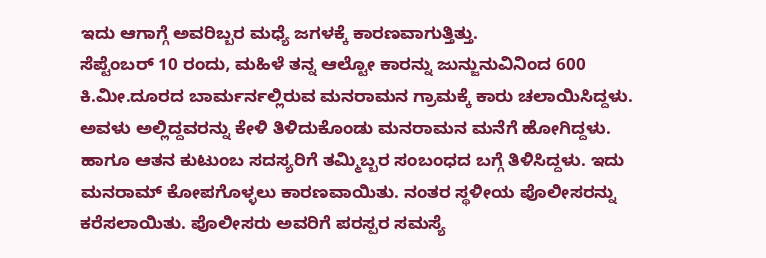ಇದು ಆಗಾಗ್ಗೆ ಅವರಿಬ್ಬರ ಮಧ್ಯೆ ಜಗಳಕ್ಕೆ ಕಾರಣವಾಗುತ್ತಿತ್ತು.
ಸೆಪ್ಟೆಂಬರ್ 10 ರಂದು, ಮಹಿಳೆ ತನ್ನ ಆಲ್ಟೋ ಕಾರನ್ನು ಜುನ್ಜುನುವಿನಿಂದ 600 ಕಿ.ಮೀ.ದೂರದ ಬಾರ್ಮರ್ನಲ್ಲಿರುವ ಮನರಾಮನ ಗ್ರಾಮಕ್ಕೆ ಕಾರು ಚಲಾಯಿಸಿದ್ದಳು. ಅವಳು ಅಲ್ಲಿದ್ದವರನ್ನು ಕೇಳಿ ತಿಳಿದುಕೊಂಡು ಮನರಾಮನ ಮನೆಗೆ ಹೋಗಿದ್ದಳು. ಹಾಗೂ ಆತನ ಕುಟುಂಬ ಸದಸ್ಯರಿಗೆ ತಮ್ಮಿಬ್ಬರ ಸಂಬಂಧದ ಬಗ್ಗೆ ತಿಳಿಸಿದ್ದಳು. ಇದು ಮನರಾಮ್ ಕೋಪಗೊಳ್ಳಲು ಕಾರಣವಾಯಿತು. ನಂತರ ಸ್ಥಳೀಯ ಪೊಲೀಸರನ್ನು ಕರೆಸಲಾಯಿತು. ಪೊಲೀಸರು ಅವರಿಗೆ ಪರಸ್ಪರ ಸಮಸ್ಯೆ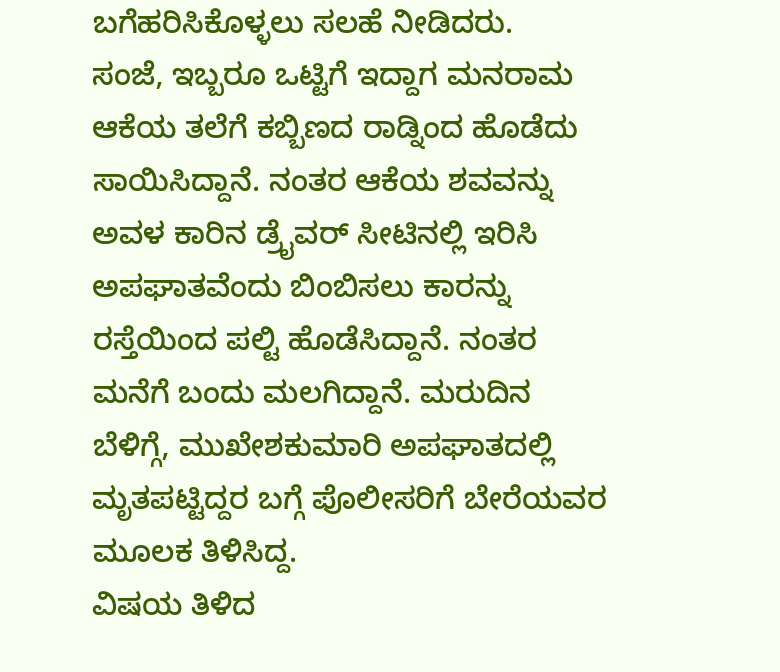ಬಗೆಹರಿಸಿಕೊಳ್ಳಲು ಸಲಹೆ ನೀಡಿದರು.
ಸಂಜೆ, ಇಬ್ಬರೂ ಒಟ್ಟಿಗೆ ಇದ್ದಾಗ ಮನರಾಮ ಆಕೆಯ ತಲೆಗೆ ಕಬ್ಬಿಣದ ರಾಡ್ನಿಂದ ಹೊಡೆದು ಸಾಯಿಸಿದ್ದಾನೆ. ನಂತರ ಆಕೆಯ ಶವವನ್ನು ಅವಳ ಕಾರಿನ ಡ್ರೈವರ್ ಸೀಟಿನಲ್ಲಿ ಇರಿಸಿ ಅಪಘಾತವೆಂದು ಬಿಂಬಿಸಲು ಕಾರನ್ನು ರಸ್ತೆಯಿಂದ ಪಲ್ಟಿ ಹೊಡೆಸಿದ್ದಾನೆ. ನಂತರ ಮನೆಗೆ ಬಂದು ಮಲಗಿದ್ದಾನೆ. ಮರುದಿನ ಬೆಳಿಗ್ಗೆ, ಮುಖೇಶಕುಮಾರಿ ಅಪಘಾತದಲ್ಲಿ ಮೃತಪಟ್ಟಿದ್ದರ ಬಗ್ಗೆ ಪೊಲೀಸರಿಗೆ ಬೇರೆಯವರ ಮೂಲಕ ತಿಳಿಸಿದ್ದ.
ವಿಷಯ ತಿಳಿದ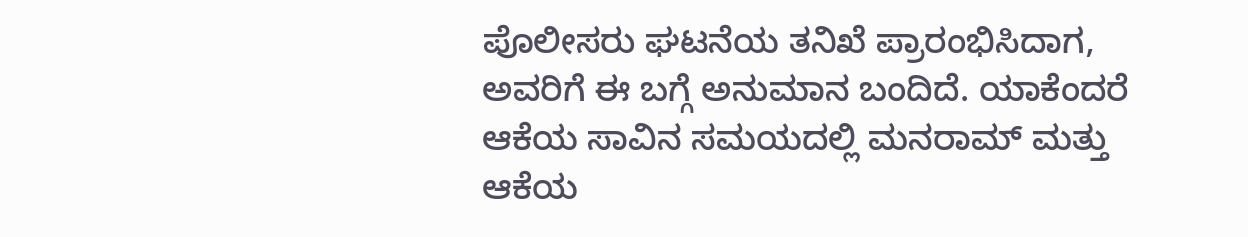ಪೊಲೀಸರು ಘಟನೆಯ ತನಿಖೆ ಪ್ರಾರಂಭಿಸಿದಾಗ, ಅವರಿಗೆ ಈ ಬಗ್ಗೆ ಅನುಮಾನ ಬಂದಿದೆ. ಯಾಕೆಂದರೆ ಆಕೆಯ ಸಾವಿನ ಸಮಯದಲ್ಲಿ ಮನರಾಮ್ ಮತ್ತು ಆಕೆಯ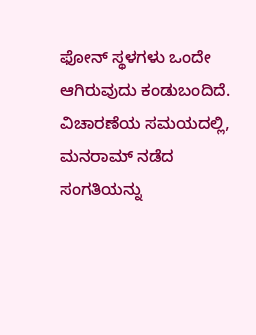ಫೋನ್ ಸ್ಥಳಗಳು ಒಂದೇ ಆಗಿರುವುದು ಕಂಡುಬಂದಿದೆ. ವಿಚಾರಣೆಯ ಸಮಯದಲ್ಲಿ, ಮನರಾಮ್ ನಡೆದ ಸಂಗತಿಯನ್ನು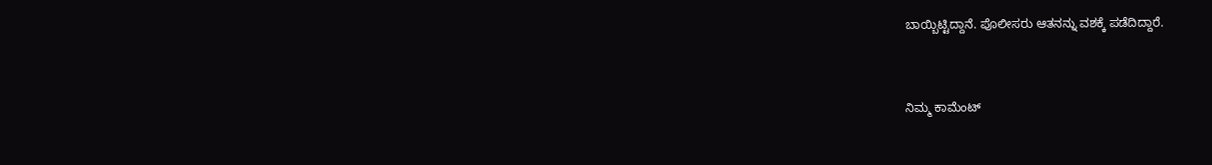ಬಾಯ್ಬಿಟ್ಟಿದ್ದಾನೆ. ಪೊಲೀಸರು ಆತನನ್ನು ವಶಕ್ಕೆ ಪಡೆದಿದ್ದಾರೆ.


ನಿಮ್ಮ ಕಾಮೆಂಟ್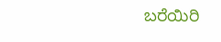ಬರೆಯಿರಿ